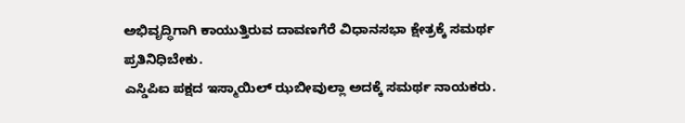ಅಭಿವೃದ್ಧಿಗಾಗಿ ಕಾಯುತ್ತಿರುವ ದಾವಣಗೆರೆ ವಿಧಾನಸಭಾ ಕ್ಷೇತ್ರಕ್ಕೆ ಸಮರ್ಥ ಪ್ರತಿನಿಧಿಬೇಕು.
ಎಸ್ಡಿಪಿಐ ಪಕ್ಷದ ಇಸ್ಮಾಯಿಲ್ ಝಬೀವುಲ್ಲಾ ಅದಕ್ಕೆ ಸಮರ್ಥ ನಾಯಕರು.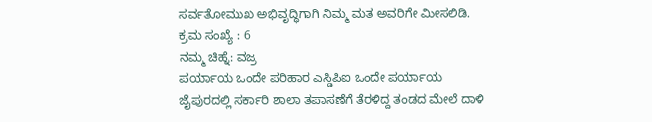ಸರ್ವತೋಮುಖ ಅಭಿವೃದ್ಧಿಗಾಗಿ ನಿಮ್ಮ ಮತ ಅವರಿಗೇ ಮೀಸಲಿಡಿ.
ಕ್ರಮ ಸಂಖ್ಯೆ : 6
ನಮ್ಮ ಚಿಹ್ನೆ: ವಜ್ರ
ಪರ್ಯಾಯ ಒಂದೇ ಪರಿಹಾರ ಎಸ್ಡಿಪಿಐ ಒಂದೇ ಪರ್ಯಾಯ
ಜೈಪುರದಲ್ಲಿ ಸರ್ಕಾರಿ ಶಾಲಾ ತಪಾಸಣೆಗೆ ತೆರಳಿದ್ದ ತಂಡದ ಮೇಲೆ ದಾಳಿ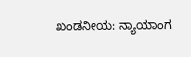ಖಂಡನೀಯ: ನ್ಯಾಯಾಂಗ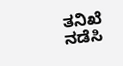ತನಿಖೆ ನಡೆಸಿ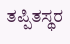ತಪ್ಪಿತಸ್ಥರ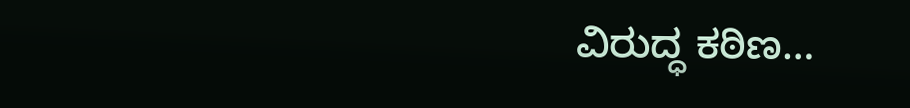ವಿರುದ್ಧ ಕಠಿಣ…